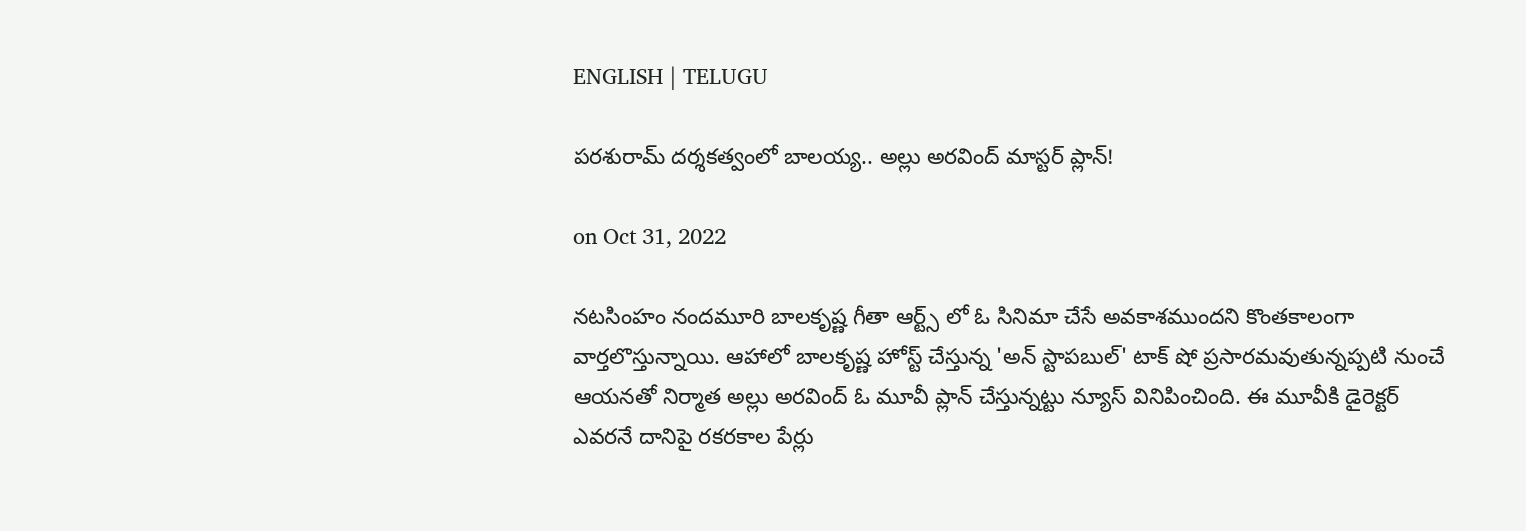ENGLISH | TELUGU

పరశురామ్ దర్శకత్వంలో బాలయ్య.. అల్లు అరవింద్ మాస్టర్ ప్లాన్!

on Oct 31, 2022

నటసింహం నందమూరి బాలకృష్ణ గీతా ఆర్ట్స్ లో ఓ సినిమా చేసే అవకాశముందని కొంతకాలంగా వార్తలొస్తున్నాయి. ఆహాలో బాలకృష్ణ హోస్ట్ చేస్తున్న 'అన్ స్టాపబుల్' టాక్ షో ప్రసారమవుతున్నప్పటి నుంచే ఆయనతో నిర్మాత అల్లు అరవింద్ ఓ మూవీ ప్లాన్ చేస్తున్నట్టు న్యూస్ వినిపించింది. ఈ మూవీకి డైరెక్టర్ ఎవరనే దానిపై రకరకాల పేర్లు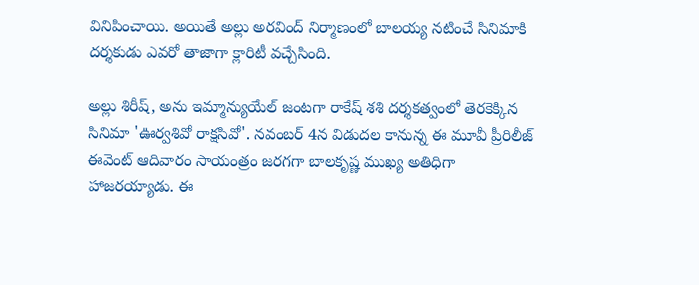వినిపించాయి. అయితే అల్లు అరవింద్ నిర్మాణంలో బాలయ్య నటించే సినిమాకి దర్శకుడు ఎవరో తాజాగా క్లారిటీ వచ్చేసింది.

అల్లు శిరీష్, అను ఇమ్మాన్యుయేల్ జంటగా రాకేష్ శశి దర్శకత్వంలో తెరకెక్కిన సినిమా 'ఊర్వశివో రాక్షసివో'. నవంబర్ 4న విడుదల కానున్న ఈ మూవీ ప్రీరిలీజ్ ఈవెంట్ ఆదివారం సాయంత్రం జరగగా బాలకృష్ణ ముఖ్య అతిధిగా హాజరయ్యాడు. ఈ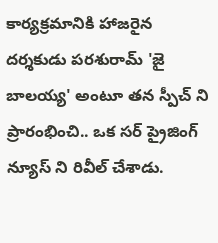కార్యక్రమానికి హాజరైన దర్శకుడు పరశురామ్ 'జై బాలయ్య' అంటూ తన స్పీచ్ ని ప్రారంభించి.. ఒక సర్ ప్రైజింగ్ న్యూస్ ని రివీల్ చేశాడు.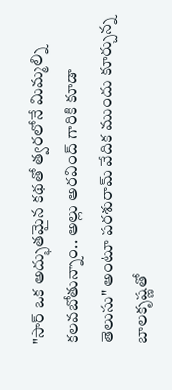"సార్ ఒక అద్భుతమైన కథతో త్వరలోనే మిమ్మల్ని కలవబోతున్నాం.. అల్లు అరవింద్ గారికి కూడా తెలుసు" అంటూ పరశురామ్ వేదిక ముందు కూర్చున్న బాలకృష్ణతో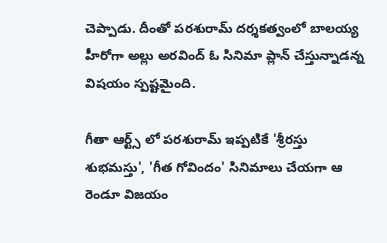చెప్పాడు. దీంతో పరశురామ్ దర్శకత్వంలో బాలయ్య హీరోగా అల్లు అరవింద్ ఓ సినిమా ప్లాన్ చేస్తున్నాడన్న విషయం స్పష్టమైంది.

గీతా ఆర్ట్స్ లో పరశురామ్ ఇప్పటికే 'శ్రీరస్తు శుభమస్తు', 'గీత గోవిందం' సినిమాలు చేయగా ఆ రెండూ విజయం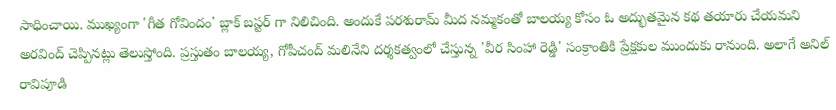సాధించాయి. ముఖ్యంగా 'గీత గోవిందం' బ్లాక్ బస్టర్ గా నిలిచింది. అందుకే పరశురామ్ మీద నమ్మకంతో బాలయ్య కోసం ఓ అద్భుతమైన కథ తయారు చేయమని అరవింద్ చెప్పినట్లు తెలుస్తోంది. ప్రస్తుతం బాలయ్య, గోపీచంద్ మలినేని దర్శకత్వంలో చేస్తున్న 'వీర సింహా రెడ్డి' సంక్రాంతికి ప్రేక్షకుల ముందుకు రానుంది. అలాగే అనిల్ రావిపూడి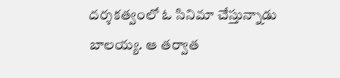దర్శకత్వంలో ఓ సినిమా చేస్తున్నాడు బాలయ్య. ఆ తర్వాత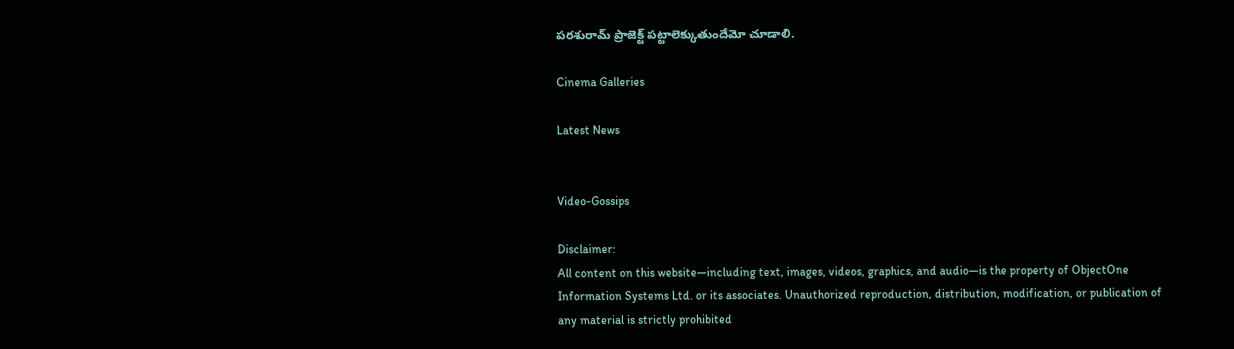పరశురామ్ ప్రాజెక్ట్ పట్టాలెక్కుతుందేమో చూడాలి.

Cinema Galleries

Latest News


Video-Gossips

Disclaimer:
All content on this website—including text, images, videos, graphics, and audio—is the property of ObjectOne Information Systems Ltd. or its associates. Unauthorized reproduction, distribution, modification, or publication of any material is strictly prohibited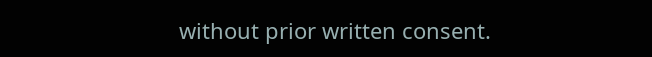without prior written consent.